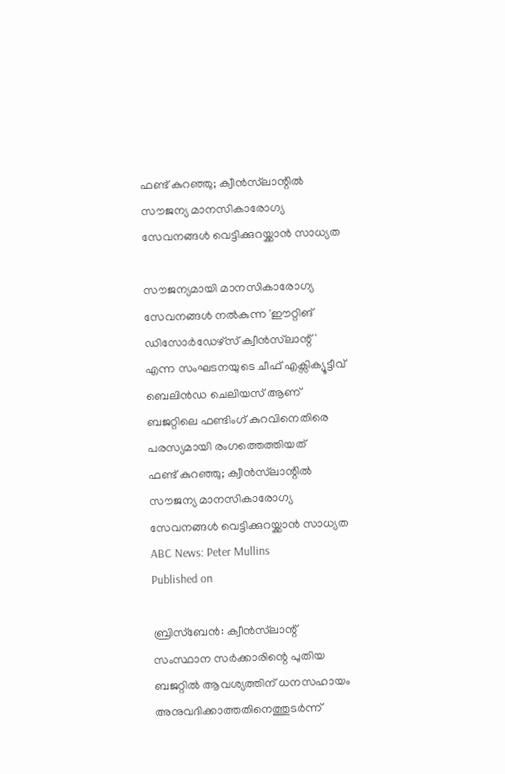ഫണ്ട് കുറഞ്ഞു; ക്വീൻസ്‌ലാന്റിൽ സൗജന്യ മാനസികാരോഗ്യ സേവനങ്ങൾ വെട്ടിക്കുറയ്ക്കാൻ സാധ്യത

സൗജന്യമായി മാനസികാരോഗ്യ സേവനങ്ങൾ നൽകുന്ന 'ഈറ്റിങ് ഡിസോർഡേഴ്സ് ക്വീൻസ്‌ലാന്റ്' എന്ന സംഘടനയുടെ ചീഫ് എക്സിക്യൂട്ടീവ് ബെലിൻഡ ചെലിയസ് ആണ് ബജറ്റിലെ ഫണ്ടിംഗ് കുറവിനെതിരെ പരസ്യമായി രംഗത്തെത്തിയത്
ഫണ്ട് കുറഞ്ഞു; ക്വീൻസ്‌ലാന്റിൽ സൗജന്യ മാനസികാരോഗ്യ സേവനങ്ങൾ വെട്ടിക്കുറയ്ക്കാൻ സാധ്യത
ABC News: Peter Mullins
Published on

ബ്രിസ്ബേൻ: ക്വീൻസ്‌ലാന്റ് സംസ്ഥാന സർക്കാരിന്റെ പുതിയ ബജറ്റിൽ ആവശ്യത്തിന് ധനസഹായം അനുവദിക്കാത്തതിനെത്തുടർന്ന്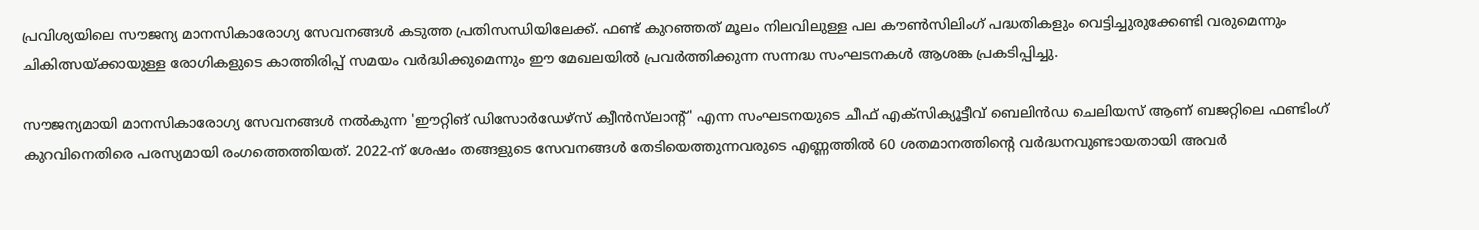പ്രവിശ്യയിലെ സൗജന്യ മാനസികാരോഗ്യ സേവനങ്ങൾ കടുത്ത പ്രതിസന്ധിയിലേക്ക്. ഫണ്ട് കുറഞ്ഞത് മൂലം നിലവിലുള്ള പല കൗൺസിലിംഗ് പദ്ധതികളും വെട്ടിച്ചുരുക്കേണ്ടി വരുമെന്നും ചികിത്സയ്ക്കായുള്ള രോഗികളുടെ കാത്തിരിപ്പ് സമയം വർദ്ധിക്കുമെന്നും ഈ മേഖലയിൽ പ്രവർത്തിക്കുന്ന സന്നദ്ധ സംഘടനകൾ ആശങ്ക പ്രകടിപ്പിച്ചു.

സൗജന്യമായി മാനസികാരോഗ്യ സേവനങ്ങൾ നൽകുന്ന 'ഈറ്റിങ് ഡിസോർഡേഴ്സ് ക്വീൻസ്‌ലാന്റ്' എന്ന സംഘടനയുടെ ചീഫ് എക്സിക്യൂട്ടീവ് ബെലിൻഡ ചെലിയസ് ആണ് ബജറ്റിലെ ഫണ്ടിംഗ് കുറവിനെതിരെ പരസ്യമായി രംഗത്തെത്തിയത്. 2022-ന് ശേഷം തങ്ങളുടെ സേവനങ്ങൾ തേടിയെത്തുന്നവരുടെ എണ്ണത്തിൽ 60 ശതമാനത്തിന്റെ വർദ്ധനവുണ്ടായതായി അവർ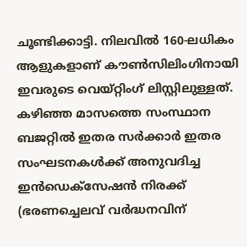ചൂണ്ടിക്കാട്ടി. നിലവിൽ 160-ലധികം ആളുകളാണ് കൗൺസിലിംഗിനായി ഇവരുടെ വെയ്റ്റിംഗ് ലിസ്റ്റിലുള്ളത്. കഴിഞ്ഞ മാസത്തെ സംസ്ഥാന ബജറ്റിൽ ഇതര സർക്കാർ ഇതര സംഘടനകൾക്ക് അനുവദിച്ച ഇൻഡെക്സേഷൻ നിരക്ക് (ഭരണച്ചെലവ് വർദ്ധനവിന്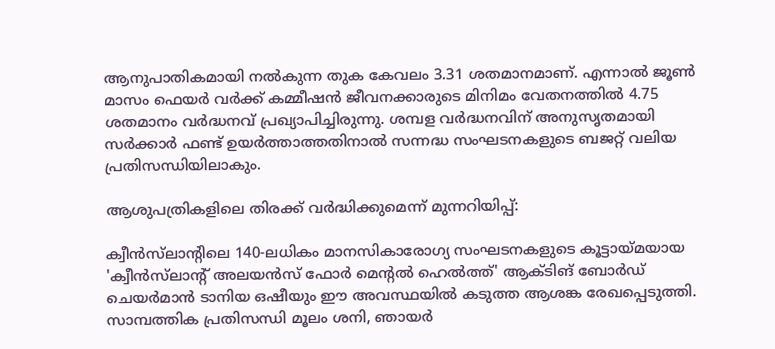ആനുപാതികമായി നൽകുന്ന തുക കേവലം 3.31 ശതമാനമാണ്. എന്നാൽ ജൂൺ മാസം ഫെയർ വർക്ക് കമ്മീഷൻ ജീവനക്കാരുടെ മിനിമം വേതനത്തിൽ 4.75 ശതമാനം വർദ്ധനവ് പ്രഖ്യാപിച്ചിരുന്നു. ശമ്പള വർദ്ധനവിന് അനുസൃതമായി സർക്കാർ ഫണ്ട് ഉയർത്താത്തതിനാൽ സന്നദ്ധ സംഘടനകളുടെ ബജറ്റ് വലിയ പ്രതിസന്ധിയിലാകും.

ആശുപത്രികളിലെ തിരക്ക് വർദ്ധിക്കുമെന്ന് മുന്നറിയിപ്പ്:

ക്വീൻസ്‌ലാന്റിലെ 140-ലധികം മാനസികാരോഗ്യ സംഘടനകളുടെ കൂട്ടായ്മയായ 'ക്വീൻസ്‌ലാന്റ് അലയൻസ് ഫോർ മെന്റൽ ഹെൽത്ത്' ആക്ടിങ് ബോർഡ് ചെയർമാൻ ടാനിയ ഒഷീയും ഈ അവസ്ഥയിൽ കടുത്ത ആശങ്ക രേഖപ്പെടുത്തി. സാമ്പത്തിക പ്രതിസന്ധി മൂലം ശനി, ഞായർ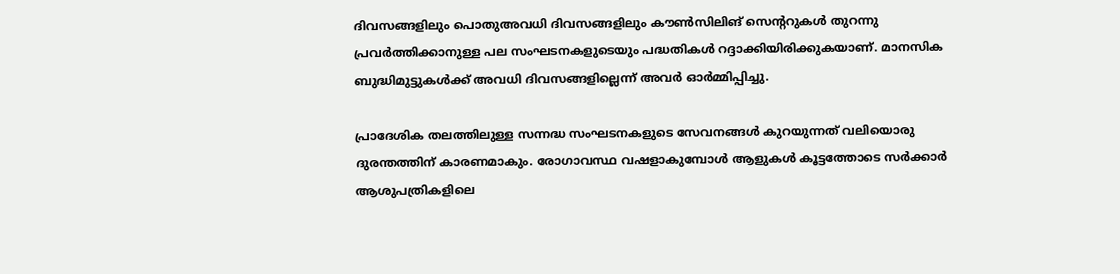ദിവസങ്ങളിലും പൊതുഅവധി ദിവസങ്ങളിലും കൗൺസിലിങ് സെന്ററുകൾ തുറന്നു പ്രവർത്തിക്കാനുള്ള പല സംഘടനകളുടെയും പദ്ധതികൾ റദ്ദാക്കിയിരിക്കുകയാണ്. മാനസിക ബുദ്ധിമുട്ടുകൾക്ക് അവധി ദിവസങ്ങളില്ലെന്ന് അവർ ഓർമ്മിപ്പിച്ചു.

പ്രാദേശിക തലത്തിലുള്ള സന്നദ്ധ സംഘടനകളുടെ സേവനങ്ങൾ കുറയുന്നത് വലിയൊരു ദുരന്തത്തിന് കാരണമാകും. രോഗാവസ്ഥ വഷളാകുമ്പോൾ ആളുകൾ കൂട്ടത്തോടെ സർക്കാർ ആശുപത്രികളിലെ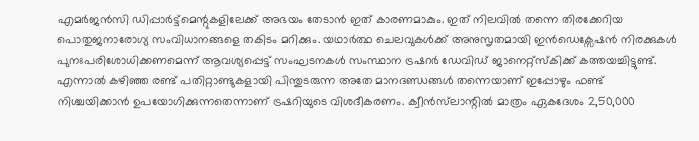എമർജൻസി ഡിപ്പാർട്ട്‌മെന്റുകളിലേക്ക് അഭയം തേടാൻ ഇത് കാരണമാകും. ഇത് നിലവിൽ തന്നെ തിരക്കേറിയ പൊതുജനാരോഗ്യ സംവിധാനങ്ങളെ തകിടം മറിക്കും. യഥാർത്ഥ ചെലവുകൾക്ക് അനുസൃതമായി ഇൻഡെക്സേഷൻ നിരക്കുകൾ പുനഃപരിശോധിക്കണമെന്ന് ആവശ്യപ്പെട്ട് സംഘടനകൾ സംസ്ഥാന ട്രഷറർ ഡേവിഡ് ജാനെറ്റ്സ്കിക്ക് കത്തയച്ചിട്ടുണ്ട്. എന്നാൽ കഴിഞ്ഞ രണ്ട് പതിറ്റാണ്ടുകളായി പിന്തുടരുന്ന അതേ മാനദണ്ഡങ്ങൾ തന്നെയാണ് ഇപ്പോഴും ഫണ്ട് നിശ്ചയിക്കാൻ ഉപയോഗിക്കുന്നതെന്നാണ് ട്രഷറിയുടെ വിശദീകരണം. ക്വീൻസ്‌ലാന്റിൽ മാത്രം ഏകദേശം 2,50,000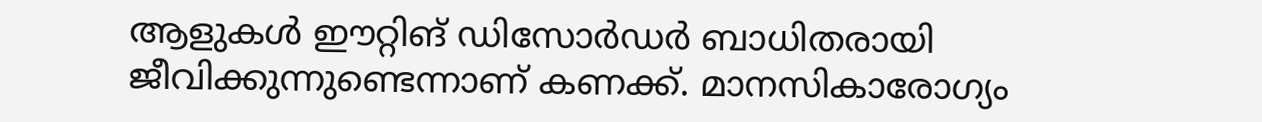ആളുകൾ ഈറ്റിങ് ഡിസോർഡർ ബാധിതരായി ജീവിക്കുന്നുണ്ടെന്നാണ് കണക്ക്. മാനസികാരോഗ്യം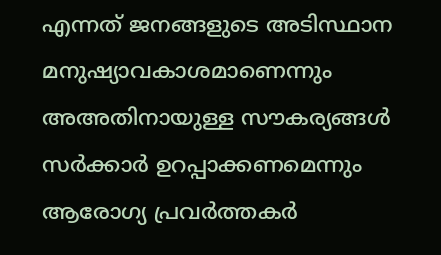എന്നത് ജനങ്ങളുടെ അടിസ്ഥാന മനുഷ്യാവകാശമാണെന്നും അഅതിനായുള്ള സൗകര്യങ്ങൾ സർക്കാർ ഉറപ്പാക്കണമെന്നും ആരോഗ്യ പ്രവർത്തകർ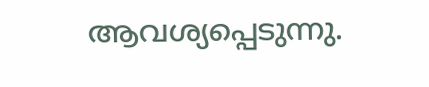ആവശ്യപ്പെടുന്നു.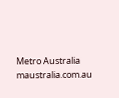Metro Australia
maustralia.com.au